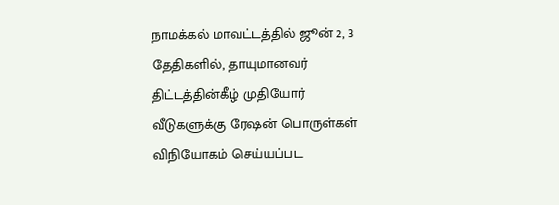நாமக்கல் மாவட்டத்தில் ஜூன் 2, 3 தேதிகளில், தாயுமானவர் திட்டத்தின்கீழ் முதியோர் வீடுகளுக்கு ரேஷன் பொருள்கள் விநியோகம் செய்யப்பட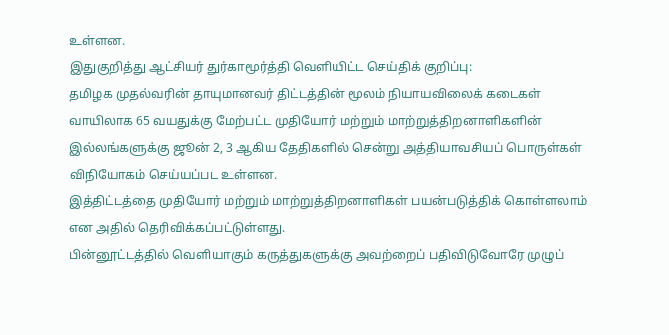உள்ளன.
இதுகுறித்து ஆட்சியர் துர்காமூர்த்தி வெளியிட்ட செய்திக் குறிப்பு:
தமிழக முதல்வரின் தாயுமானவர் திட்டத்தின் மூலம் நியாயவிலைக் கடைகள் வாயிலாக 65 வயதுக்கு மேற்பட்ட முதியோர் மற்றும் மாற்றுத்திறனாளிகளின் இல்லங்களுக்கு ஜூன் 2, 3 ஆகிய தேதிகளில் சென்று அத்தியாவசியப் பொருள்கள் விநியோகம் செய்யப்பட உள்ளன.
இத்திட்டத்தை முதியோர் மற்றும் மாற்றுத்திறனாளிகள் பயன்படுத்திக் கொள்ளலாம் என அதில் தெரிவிக்கப்பட்டுள்ளது.
பின்னூட்டத்தில் வெளியாகும் கருத்துகளுக்கு அவற்றைப் பதிவிடுவோரே முழுப்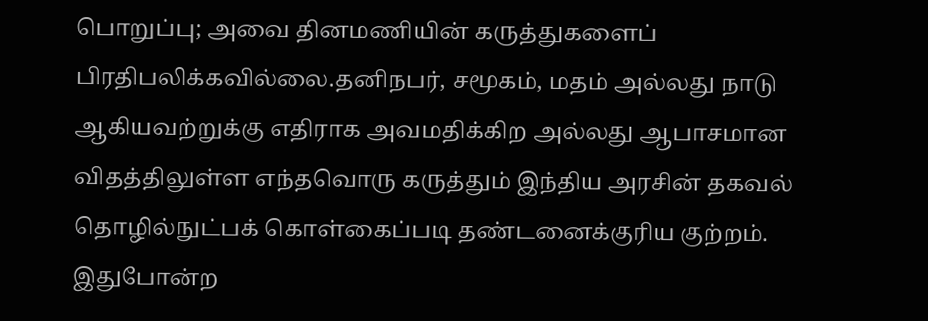பொறுப்பு; அவை தினமணியின் கருத்துகளைப் பிரதிபலிக்கவில்லை.தனிநபர், சமூகம், மதம் அல்லது நாடு ஆகியவற்றுக்கு எதிராக அவமதிக்கிற அல்லது ஆபாசமான விதத்திலுள்ள எந்தவொரு கருத்தும் இந்திய அரசின் தகவல் தொழில்நுட்பக் கொள்கைப்படி தண்டனைக்குரிய குற்றம். இதுபோன்ற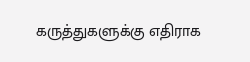கருத்துகளுக்கு எதிராக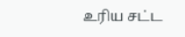உரிய சட்ட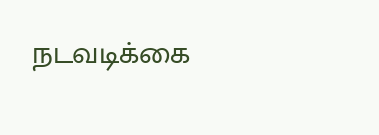நடவடிக்கை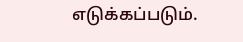எடுக்கப்படும்.